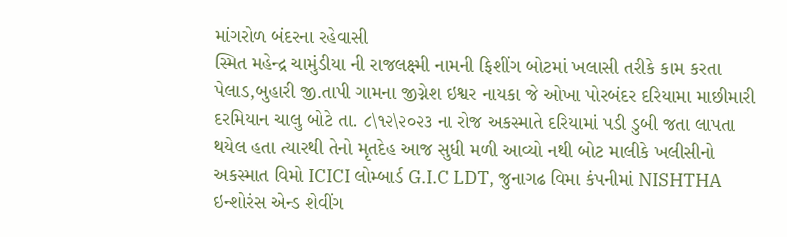માંગરોળ બંદરના રહેવાસી
સ્મિત મહેન્દ્ર ચામુંડીયા ની રાજલક્ષ્મી નામની ફિશીંગ બોટમાં ખલાસી તરીકે કામ કરતા પેલાડ,બુહારી જી.તાપી ગામના જીગ્નેશ ઇશ્વર નાયકા જે ઓખા પોરબંદર દરિયામા માછીમારી દરમિયાન ચાલુ બોટે તા. ૮\૧૨\૨૦૨૩ ના રોજ અકસ્માતે દરિયામાં પડી ડુબી જતા લાપતા થયેલ હતા ત્યારથી તેનો મૃતદેહ આજ સુધી મળી આવ્યો નથી બોટ માલીકે ખલીસીનો અકસ્માત વિમો ICICI લોમ્બાર્ડ G.I.C LDT, જુનાગઢ વિમા કંપનીમાં NISHTHA ઇન્શોરંસ એન્ડ શેવીંગ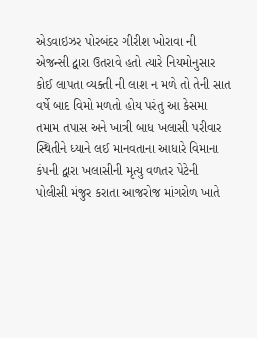એડવાઇઝર પોરબંદર ગીરીશ ખોરાવા ની એજન્સી દ્વારા ઉતરાવે હતો ત્યારે નિયમોનુસાર કોઈ લાપતા વ્યક્તી ની લાશ ન મળે તો તેની સાત વર્ષે બાદ વિમો મળતો હોય પરંતુ આ કેસમા તમામ તપાસ અને ખાત્રી બાધ ખલાસી પરીવાર સ્થિતીને ધ્યાને લઈ માનવતાના આધારે વિમાના કંપની દ્વારા ખલાસીની મૃત્યુ વળતર પેટેની પોલીસી મંજુર કરાતા આજરોજ માંગરોળ ખાતે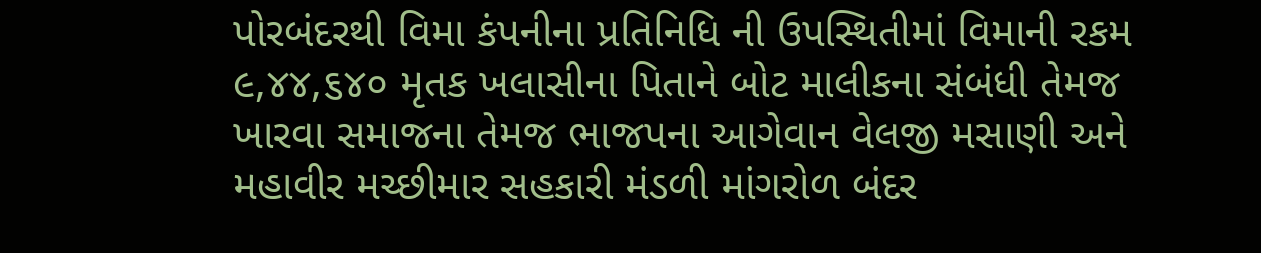પોરબંદરથી વિમા કંપનીના પ્રતિનિધિ ની ઉપસ્થિતીમાં વિમાની રકમ ૯,૪૪,૬૪૦ મૃતક ખલાસીના પિતાને બોટ માલીકના સંબંધી તેમજ ખારવા સમાજના તેમજ ભાજપના આગેવાન વેલજી મસાણી અને મહાવીર મચ્છીમાર સહકારી મંડળી માંગરોળ બંદર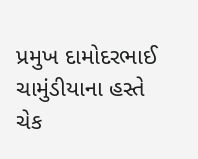પ્રમુખ દામોદરભાઈ ચામુંડીયાના હસ્તે ચેક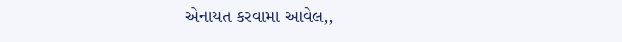એનાયત કરવામા આવેલ,,